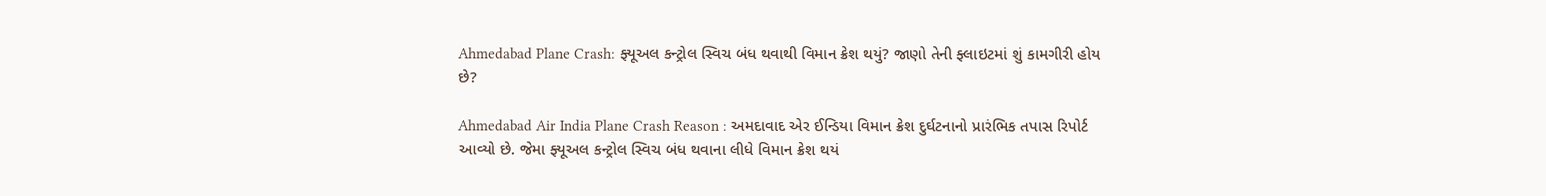Ahmedabad Plane Crash: ફ્યૂઅલ કન્ટ્રોલ સ્વિચ બંધ થવાથી વિમાન ક્રેશ થયું? જાણો તેની ફ્લાઇટમાં શું કામગીરી હોય છે?

Ahmedabad Air India Plane Crash Reason : અમદાવાદ એર ઈન્ડિયા વિમાન ક્રેશ દુર્ઘટનાનો પ્રારંભિક તપાસ રિપોર્ટ આવ્યો છે. જેમા ફ્યૂઅલ કન્ટ્રોલ સ્વિચ બંધ થવાના લીધે વિમાન ક્રેશ થયં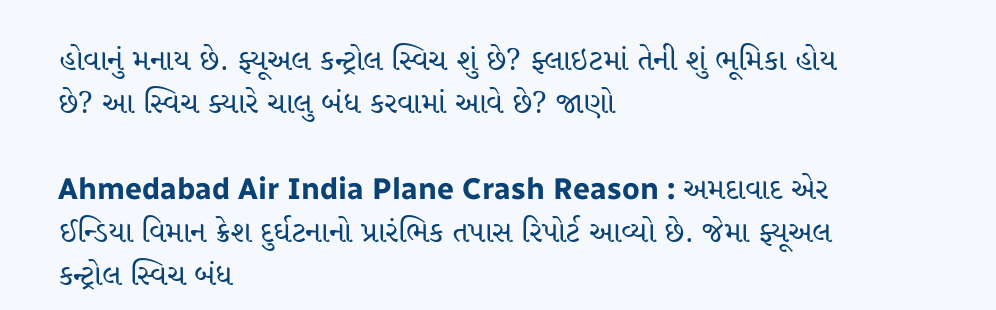હોવાનું મનાય છે. ફ્યૂઅલ કન્ટ્રોલ સ્વિચ શું છે? ફ્લાઇટમાં તેની શું ભૂમિકા હોય છે? આ સ્વિચ ક્યારે ચાલુ બંધ કરવામાં આવે છે? જાણો

Ahmedabad Air India Plane Crash Reason : અમદાવાદ એર ઈન્ડિયા વિમાન ક્રેશ દુર્ઘટનાનો પ્રારંભિક તપાસ રિપોર્ટ આવ્યો છે. જેમા ફ્યૂઅલ કન્ટ્રોલ સ્વિચ બંધ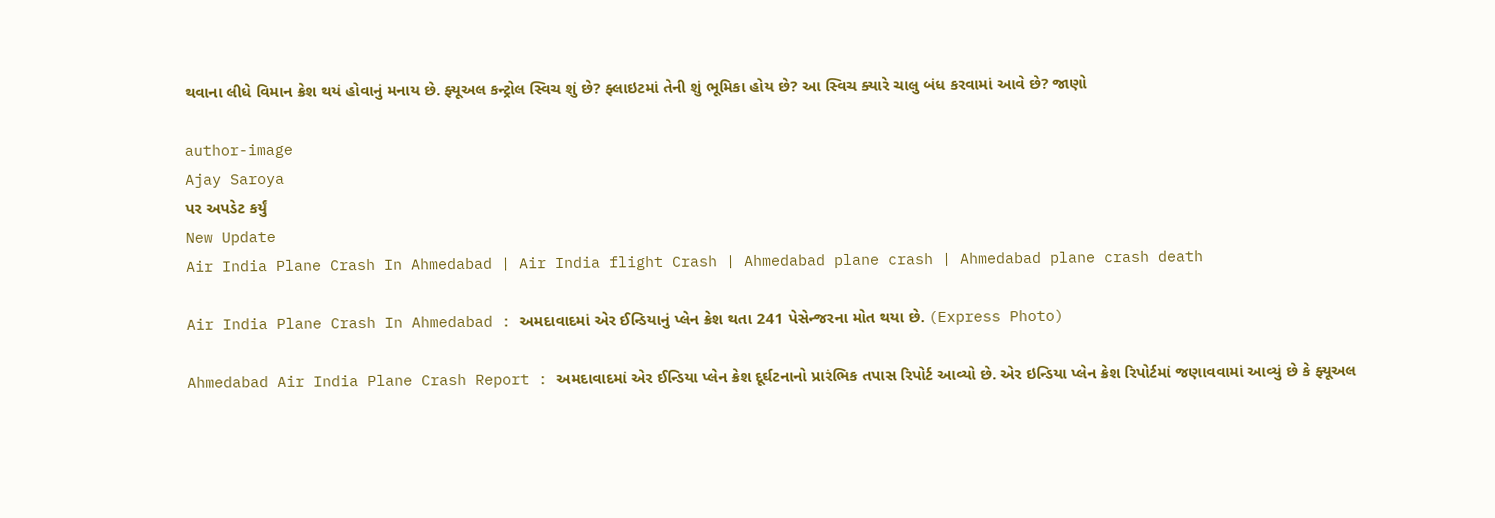થવાના લીધે વિમાન ક્રેશ થયં હોવાનું મનાય છે. ફ્યૂઅલ કન્ટ્રોલ સ્વિચ શું છે? ફ્લાઇટમાં તેની શું ભૂમિકા હોય છે? આ સ્વિચ ક્યારે ચાલુ બંધ કરવામાં આવે છે? જાણો

author-image
Ajay Saroya
પર અપડેટ કર્યું
New Update
Air India Plane Crash In Ahmedabad | Air India flight Crash | Ahmedabad plane crash | Ahmedabad plane crash death

Air India Plane Crash In Ahmedabad : અમદાવાદમાં એર ઈન્ડિયાનું પ્લેન ક્રેશ થતા 241 પેસેન્જરના મોત થયા છે. (Express Photo)

Ahmedabad Air India Plane Crash Report : અમદાવાદમાં એર ઈન્ડિયા પ્લેન ક્રેશ દૂર્ઘટનાનો પ્રારંભિક તપાસ રિપોર્ટ આવ્યો છે. એર ઇન્ડિયા પ્લેન ક્રેશ રિપોર્ટમાં જણાવવામાં આવ્યું છે કે ફ્યૂઅલ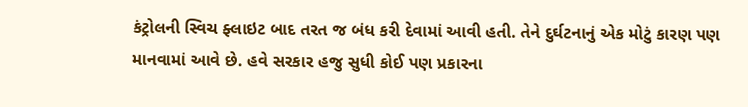કંટ્રોલની સ્વિચ ફ્લાઇટ બાદ તરત જ બંધ કરી દેવામાં આવી હતી. તેને દુર્ઘટનાનું એક મોટું કારણ પણ માનવામાં આવે છે. હવે સરકાર હજુ સુધી કોઈ પણ પ્રકારના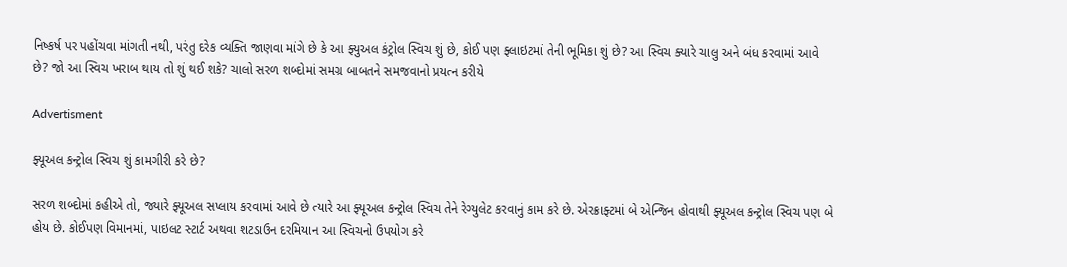નિષ્કર્ષ પર પહોંચવા માંગતી નથી, પરંતુ દરેક વ્યક્તિ જાણવા માંગે છે કે આ ફ્યુઅલ કંટ્રોલ સ્વિચ શું છે, કોઈ પણ ફ્લાઇટમાં તેની ભૂમિકા શું છે? આ સ્વિચ ક્યારે ચાલુ અને બંધ કરવામાં આવે છે? જો આ સ્વિચ ખરાબ થાય તો શું થઈ શકે? ચાલો સરળ શબ્દોમાં સમગ્ર બાબતને સમજવાનો પ્રયત્ન કરીયે

Advertisment

ફ્યૂઅલ કન્ટ્રોલ સ્વિચ શું કામગીરી કરે છે?

સરળ શબ્દોમાં કહીએ તો, જ્યારે ફ્યૂઅલ સપ્લાય કરવામાં આવે છે ત્યારે આ ફ્યૂઅલ કન્ટ્રોલ સ્વિચ તેને રેગ્યુલેટ કરવાનું કામ કરે છે. એરક્રાફ્ટમાં બે એન્જિન હોવાથી ફ્યૂઅલ કન્ટ્રોલ સ્વિચ પણ બે હોય છે. કોઈપણ વિમાનમાં, પાઇલટ સ્ટાર્ટ અથવા શટડાઉન દરમિયાન આ સ્વિચનો ઉપયોગ કરે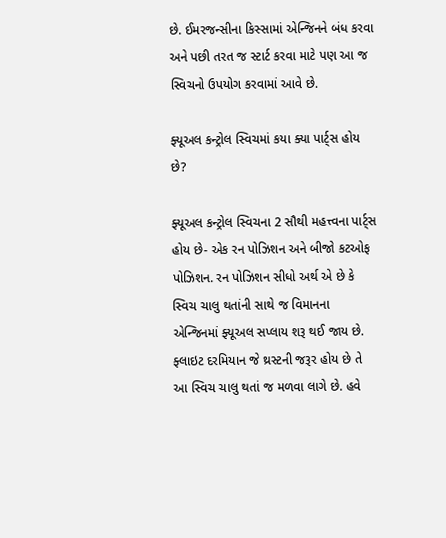છે. ઈમરજન્સીના કિસ્સામાં એન્જિનને બંધ કરવા અને પછી તરત જ સ્ટાર્ટ કરવા માટે પણ આ જ સ્વિચનો ઉપયોગ કરવામાં આવે છે.

ફ્યૂઅલ કન્ટ્રોલ સ્વિચમાં કયા ક્યા પાર્ટ્સ હોય છે?

ફ્યૂઅલ કન્ટ્રોલ સ્વિચના 2 સૌથી મહત્ત્વના પાર્ટ્સ હોય છે- એક રન પોઝિશન અને બીજો કટઓફ પોઝિશન. રન પોઝિશન સીધો અર્થ એ છે કે સ્વિચ ચાલુ થતાંની સાથે જ વિમાનના એન્જિનમાં ફ્યૂઅલ સપ્લાય શરૂ થઈ જાય છે. ફ્લાઇટ દરમિયાન જે થ્રસ્ટની જરૂર હોય છે તે આ સ્વિચ ચાલુ થતાં જ મળવા લાગે છે. હવે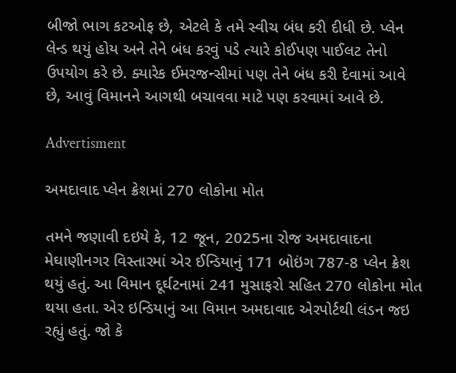બીજો ભાગ કટઓફ છે, એટલે કે તમે સ્વીચ બંધ કરી દીધી છે. પ્લેન લેન્ડ થયું હોય અને તેને બંધ કરવું પડે ત્યારે કોઈપણ પાઈલટ તેનો ઉપયોગ કરે છે. ક્યારેક ઈમરજન્સીમાં પણ તેને બંધ કરી દેવામાં આવે છે, આવું વિમાનને આગથી બચાવવા માટે પણ કરવામાં આવે છે.

Advertisment

અમદાવાદ પ્લેન ક્રેશમાં 270 લોકોના મોત

તમને જણાવી દઇયે કે, 12 જૂન, 2025ના રોજ અમદાવાદના મેઘાણીનગર વિસ્તારમાં એર ઈન્ડિયાનું 171 બોઇંગ 787-8 પ્લેન ક્રેશ થયું હતું. આ વિમાન દૂર્ઘટનામાં 241 મુસાફરો સહિત 270 લોકોના મોત થયા હતા. એર ઇન્ડિયાનું આ વિમાન અમદાવાદ એરપોર્ટથી લંડન જઇ રહ્યું હતું. જો કે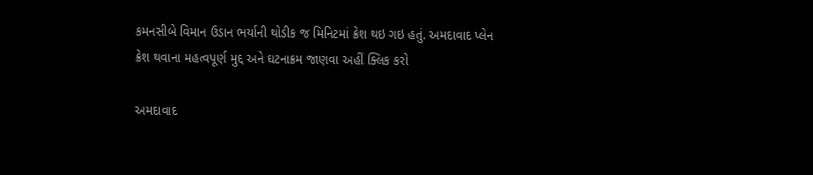કમનસીબે વિમાન ઉડાન ભર્યાની થોડીક જ મિનિટમાં ક્રેશ થઇ ગઇ હતું. અમદાવાદ પ્લેન ક્રેશ થવાના મહત્વપૂર્ણ મુદ્દ અને ઘટનાક્રમ જાણવા અહીં ક્લિક કરો

અમદાવાદ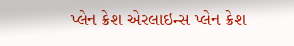પ્લેન ક્રેશ એરલાઇન્સ પ્લેન ક્રેશ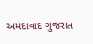અમદાવાદ ગુજરાત